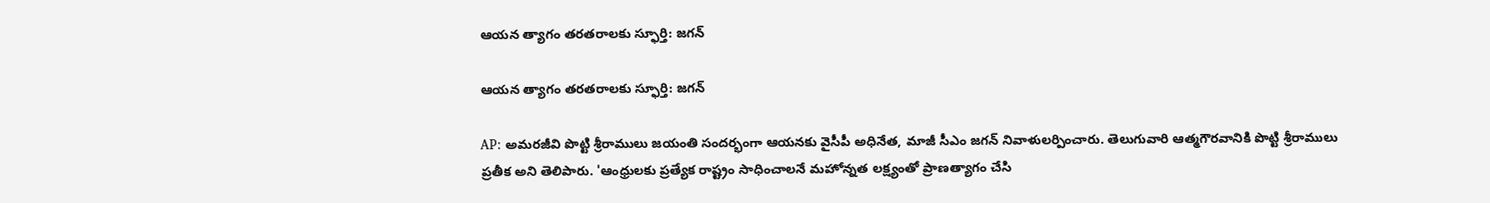ఆయన త్యాగం తరతరాలకు స్ఫూర్తి: జగన్

ఆయన త్యాగం తరతరాలకు స్ఫూర్తి: జగన్

AP: అమరజీవి పొట్టి శ్రీరాములు జయంతి సందర్భంగా ఆయనకు వైసీపీ అధినేత, మాజీ సీఎం జగన్ నివాళులర్పించారు. తెలుగువారి ఆత్మగౌరవానికి పొట్టి శ్రీరాములు ప్రతీక అని తెలిపారు. 'ఆంధ్రులకు ప్రత్యేక రాష్ట్రం సాధించాలనే మహోన్నత లక్ష్యంతో ప్రాణత్యాగం చేసి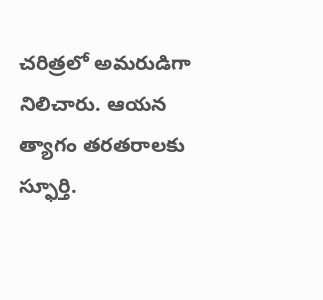చరిత్రలో అమరుడిగా నిలిచారు. ఆయన త్యాగం తరతరాలకు స్ఫూర్తి.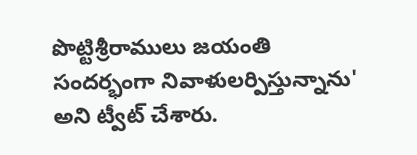పొట్టిశ్రీరాములు జయంతి సందర్భంగా నివాళులర్పిస్తున్నాను' అని ట్వీట్ చేశారు.